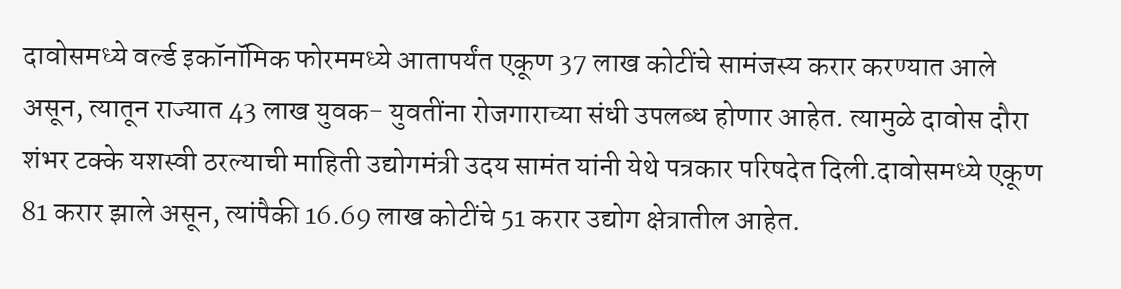दावोसमध्ये वर्ल्ड इकॉनॉमिक फोरममध्ये आतापर्यंत एकूण 37 लाख कोटींचे सामंजस्य करार करण्यात आले असून, त्यातून राज्यात 43 लाख युवक- युवतींना रोजगाराच्या संधी उपलब्ध होणार आहेत. त्यामुळे दावोस दौरा शंभर टक्के यशस्वी ठरल्याची माहिती उद्योगमंत्री उदय सामंत यांनी येथे पत्रकार परिषदेत दिली.दावोसमध्ये एकूण 81 करार झाले असून, त्यांपैकी 16.69 लाख कोटींचे 51 करार उद्योग क्षेत्रातील आहेत.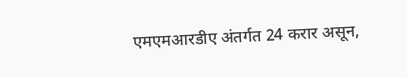एमएमआरडीए अंतर्गत 24 करार असून,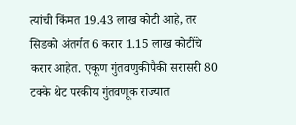त्यांची किंमत 19.43 लाख कोटी आहे, तर सिडको अंतर्गत 6 करार 1.15 लाख कोटींचे करार आहेत. एकूण गुंतवणुकीपैकी सरासरी 80 टक्के थेट परकीय गुंतवणूक राज्यात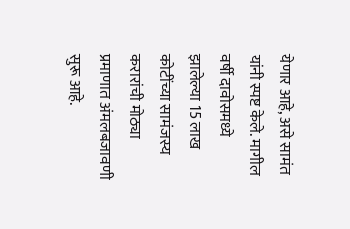येणार आहे, असे सामंत यांनी स्पष्ट केले. मागील वर्षी दावोसमध्ये झालेल्या 15 लाख कोटींच्या सामंजस्य करारांची मोठ्या प्रमाणात अंमलबजावणी सुरू आहे.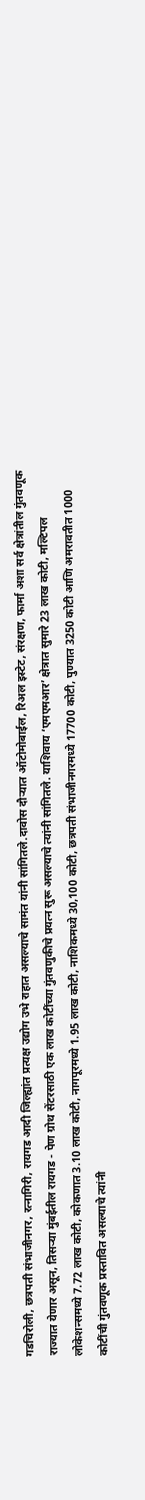गडचिरोली, छत्रपती संभाजीनगर, रत्नागिरी, रायगड आदी जिल्ह्यांत प्रत्यक्ष उद्योग उभे राहात असल्याचे सामंत यांनी सांगितले.दावोस दौऱ्यात ऑटोमोबाईल, रिअल इस्टेट, संरक्षण, फार्मा अशा सर्व क्षेत्रांतील गुंतवणूक राज्यात येणार असून, तिसऱ्या मुंबईतील रायगड - पेण ग्रोथ सेंटरसाठी एक लाख कोटींच्या गुंतवणुकीचे प्रयत्न सुरू असल्याचे त्यांनी सांगितले. याशिवाय ‘एमएमआर’ क्षेत्रात सुमारे 23 लाख कोटी, मल्टिपल लोकेशन्समध्ये 7.72 लाख कोटी, कोकणात 3.10 लाख कोटी, नागपूरमध्ये 1.95 लाख कोटी, नाशिकमध्ये 30,100 कोटी, छत्रपती संभाजीनगरमध्ये 17700 कोटी, पुण्यात 3250 कोटी आणि अमरावतीत 1000 कोटींची गुंतवणूक प्रस्तावित असल्याचे त्यांनी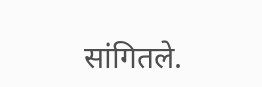सांगितले.